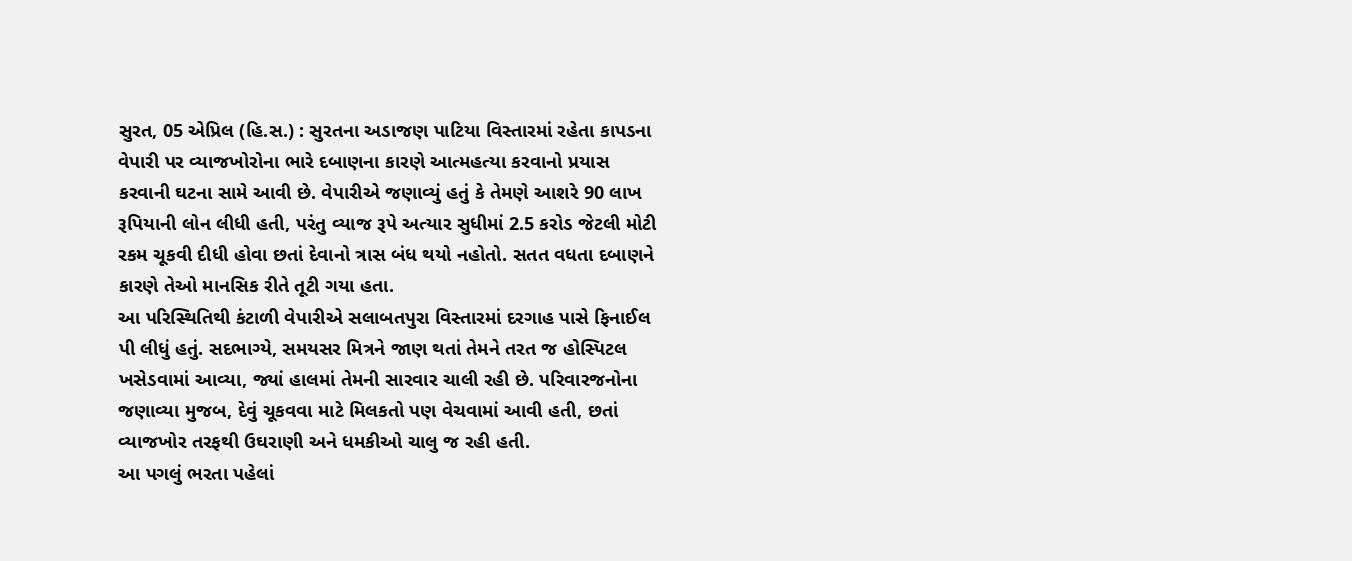સુરત, 05 એપ્રિલ (હિ.સ.) : સુરતના અડાજણ પાટિયા વિસ્તારમાં રહેતા કાપડના વેપારી પર વ્યાજખોરોના ભારે દબાણના કારણે આત્મહત્યા કરવાનો પ્રયાસ કરવાની ઘટના સામે આવી છે. વેપારીએ જણાવ્યું હતું કે તેમણે આશરે 90 લાખ રૂપિયાની લોન લીધી હતી, પરંતુ વ્યાજ રૂપે અત્યાર સુધીમાં 2.5 કરોડ જેટલી મોટી રકમ ચૂકવી દીધી હોવા છતાં દેવાનો ત્રાસ બંધ થયો નહોતો. સતત વધતા દબાણને કારણે તેઓ માનસિક રીતે તૂટી ગયા હતા.
આ પરિસ્થિતિથી કંટાળી વેપારીએ સલાબતપુરા વિસ્તારમાં દરગાહ પાસે ફિનાઈલ પી લીધું હતું. સદભાગ્યે, સમયસર મિત્રને જાણ થતાં તેમને તરત જ હોસ્પિટલ ખસેડવામાં આવ્યા, જ્યાં હાલમાં તેમની સારવાર ચાલી રહી છે. પરિવારજનોના જણાવ્યા મુજબ, દેવું ચૂકવવા માટે મિલકતો પણ વેચવામાં આવી હતી, છતાં વ્યાજખોર તરફથી ઉઘરાણી અને ધમકીઓ ચાલુ જ રહી હતી.
આ પગલું ભરતા પહેલાં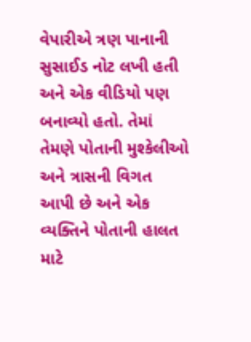વેપારીએ ત્રણ પાનાની સુસાઈડ નોટ લખી હતી અને એક વીડિયો પણ બનાવ્યો હતો. તેમાં તેમણે પોતાની મુશ્કેલીઓ અને ત્રાસની વિગત આપી છે અને એક વ્યક્તિને પોતાની હાલત માટે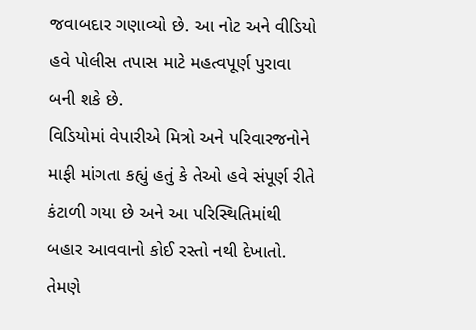જવાબદાર ગણાવ્યો છે. આ નોટ અને વીડિયો હવે પોલીસ તપાસ માટે મહત્વપૂર્ણ પુરાવા બની શકે છે.
વિડિયોમાં વેપારીએ મિત્રો અને પરિવારજનોને માફી માંગતા કહ્યું હતું કે તેઓ હવે સંપૂર્ણ રીતે કંટાળી ગયા છે અને આ પરિસ્થિતિમાંથી બહાર આવવાનો કોઈ રસ્તો નથી દેખાતો. તેમણે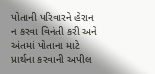પોતાની પરિવારને હેરાન ન કરવા વિનંતી કરી અને અંતમાં પોતાના માટે પ્રાર્થના કરવાની અપીલ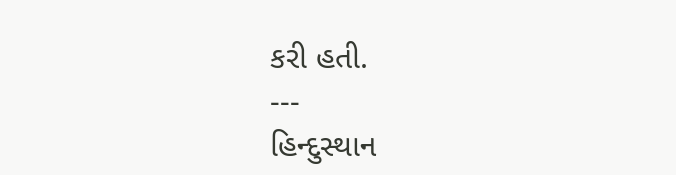કરી હતી.
---
હિન્દુસ્થાન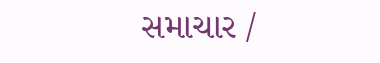સમાચાર /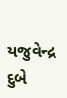યજુવેન્દ્ર દુબે